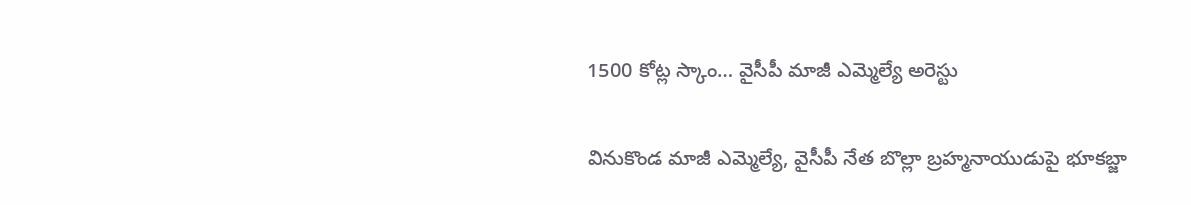1500 కోట్ల స్కాం… వైసీపీ మాజీ ఎమ్మెల్యే అరెస్టు

వినుకొండ మాజీ ఎమ్మెల్యే, వైసీపీ నేత బొల్లా బ్రహ్మనాయుడుపై భూకబ్జా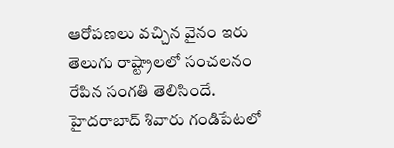ఆరోపణలు వచ్చిన వైనం ఇరు తెలుగు రాష్ట్రాలలో సంచలనం రేపిన సంగతి తెలిసిందే. హైదరాబాద్ శివారు గండిపేటలో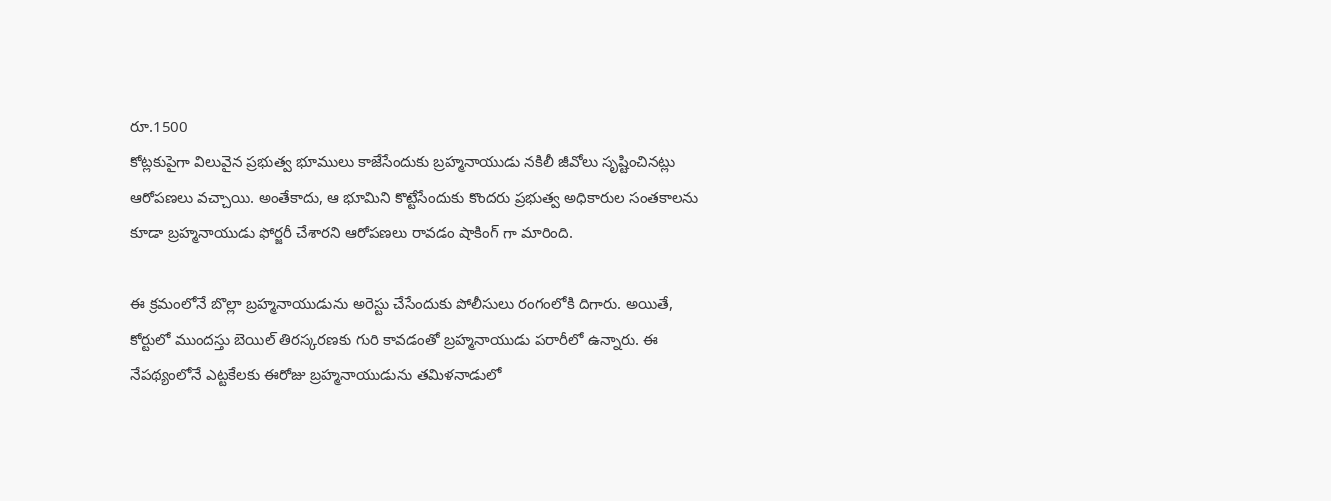రూ.1500
కోట్లకుపైగా విలువైన ప్రభుత్వ భూములు కాజేసేందుకు బ్రహ్మనాయుడు నకిలీ జీవోలు సృష్టించినట్లు ఆరోపణలు వచ్చాయి. అంతేకాదు, ఆ భూమిని కొట్టేసేందుకు కొందరు ప్రభుత్వ అధికారుల సంతకాలను కూడా బ్రహ్మనాయుడు ఫోర్జరీ చేశారని ఆరోపణలు రావడం షాకింగ్ గా మారింది.

ఈ క్రమంలోనే బొల్లా బ్రహ్మనాయుడును అరెస్టు చేసేందుకు పోలీసులు రంగంలోకి దిగారు. అయితే, కోర్టులో ముందస్తు బెయిల్ తిరస్కరణకు గురి కావడంతో బ్రహ్మనాయుడు పరారీలో ఉన్నారు. ఈ నేపథ్యంలోనే ఎట్టకేలకు ఈరోజు బ్రహ్మనాయుడును తమిళనాడులో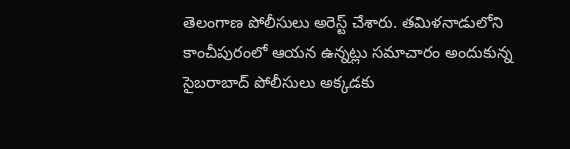తెలంగాణ పోలీసులు అరెస్ట్ చేశారు. తమిళనాడులోని కాంచీపురంలో ఆయన ఉన్నట్లు సమాచారం అందుకున్న సైబరాబాద్ పోలీసులు అక్కడకు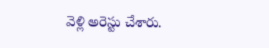వెళ్లి అరెస్టు చేశారు.